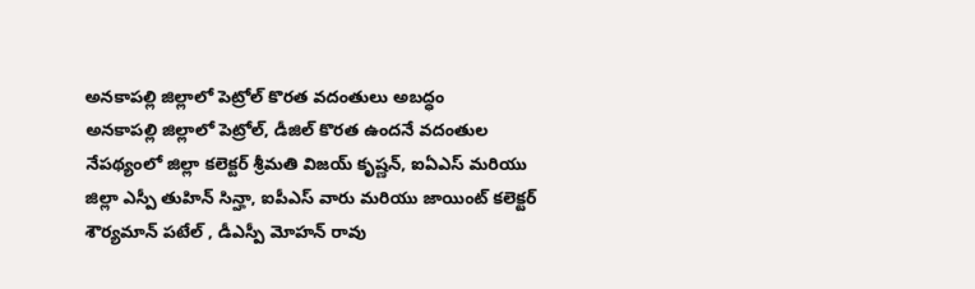అనకాపల్లి జిల్లాలో పెట్రోల్ కొరత వదంతులు అబద్ధం
అనకాపల్లి జిల్లాలో పెట్రోల్, డీజిల్ కొరత ఉందనే వదంతుల నేపథ్యంలో జిల్లా కలెక్టర్ శ్రీమతి విజయ్ కృష్ణన్, ఐఏఎస్ మరియు జిల్లా ఎస్పీ తుహిన్ సిన్హా, ఐపీఎస్ వారు మరియు జాయింట్ కలెక్టర్ శౌర్యమాన్ పటేల్ , డీఎస్పీ మోహన్ రావు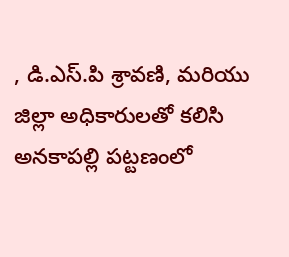, డి.ఎస్.పి శ్రావణి, మరియు జిల్లా అధికారులతో కలిసి అనకాపల్లి పట్టణంలో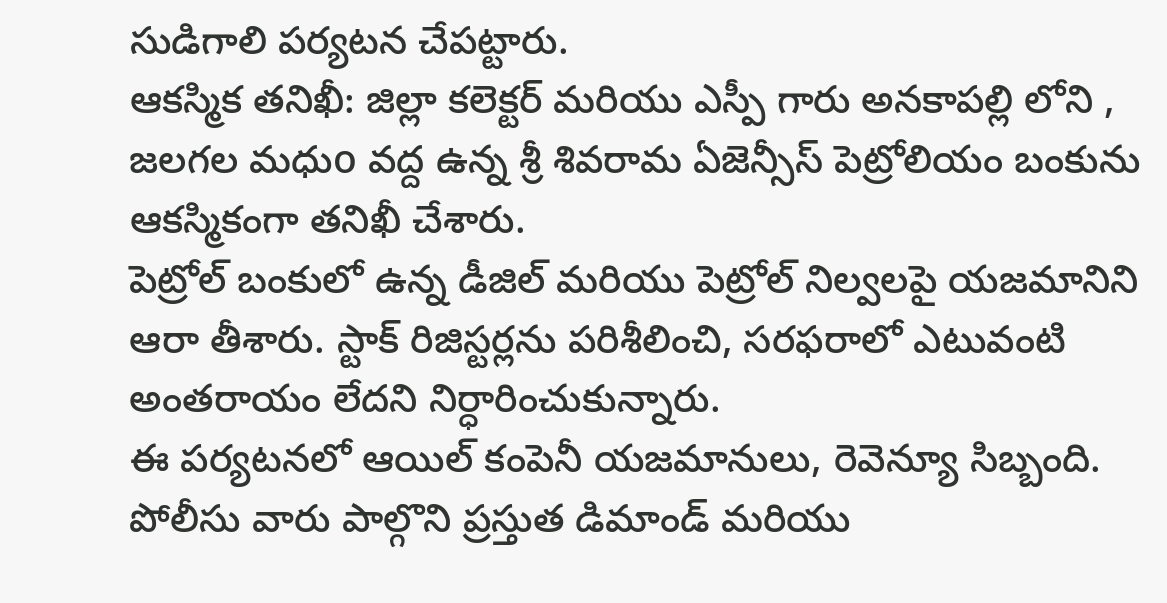సుడిగాలి పర్యటన చేపట్టారు.
ఆకస్మిక తనిఖీ: జిల్లా కలెక్టర్ మరియు ఎస్పీ గారు అనకాపల్లి లోని , జలగల మధుo వద్ద ఉన్న శ్రీ శివరామ ఏజెన్సీస్ పెట్రోలియం బంకును ఆకస్మికంగా తనిఖీ చేశారు.
పెట్రోల్ బంకులో ఉన్న డీజిల్ మరియు పెట్రోల్ నిల్వలపై యజమానిని ఆరా తీశారు. స్టాక్ రిజిస్టర్లను పరిశీలించి, సరఫరాలో ఎటువంటి అంతరాయం లేదని నిర్ధారించుకున్నారు.
ఈ పర్యటనలో ఆయిల్ కంపెనీ యజమానులు, రెవెన్యూ సిబ్బంది. పోలీసు వారు పాల్గొని ప్రస్తుత డిమాండ్ మరియు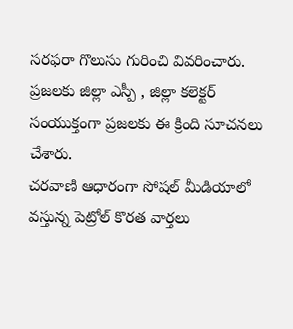సరఫరా గొలుసు గురించి వివరించారు.
ప్రజలకు జిల్లా ఎస్పీ , జిల్లా కలెక్టర్ సంయుక్తంగా ప్రజలకు ఈ క్రింది సూచనలు చేశారు.
చరవాణి ఆధారంగా సోషల్ మీడియాలో వస్తున్న పెట్రోల్ కొరత వార్తలు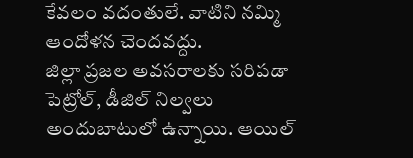కేవలం వదంతులే. వాటిని నమ్మి ఆందోళన చెందవద్దు.
జిల్లా ప్రజల అవసరాలకు సరిపడా పెట్రోల్, డీజిల్ నిల్వలు అందుబాటులో ఉన్నాయి. ఆయిల్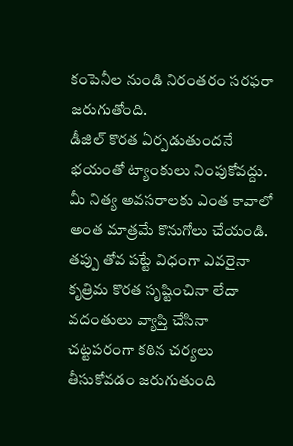కంపెనీల నుండి నిరంతరం సరఫరా జరుగుతోంది.
డీజిల్ కొరత ఏర్పడుతుందనే భయంతో ట్యాంకులు నింపుకోవద్దు. మీ నిత్య అవసరాలకు ఎంత కావాలో అంత మాత్రమే కొనుగోలు చేయండి.
తప్పు తోవ పట్టే విధంగా ఎవరైనా కృత్రిమ కొరత సృష్టించినా లేదా వదంతులు వ్యాప్తి చేసినా చట్టపరంగా కఠిన చర్యలు తీసుకోవడం జరుగుతుంది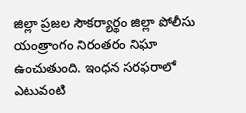జిల్లా ప్రజల సౌకర్యార్థం జిల్లా పోలీసు యంత్రాంగం నిరంతరం నిఘా ఉంచుతుంది. ఇంధన సరఫరాలో ఎటువంటి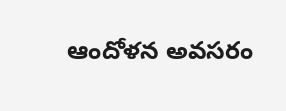ఆందోళన అవసరం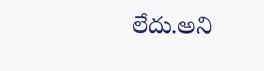లేదు.అని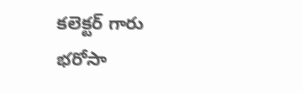కలెక్టర్ గారు భరోసా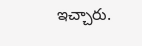ఇచ్చారు.